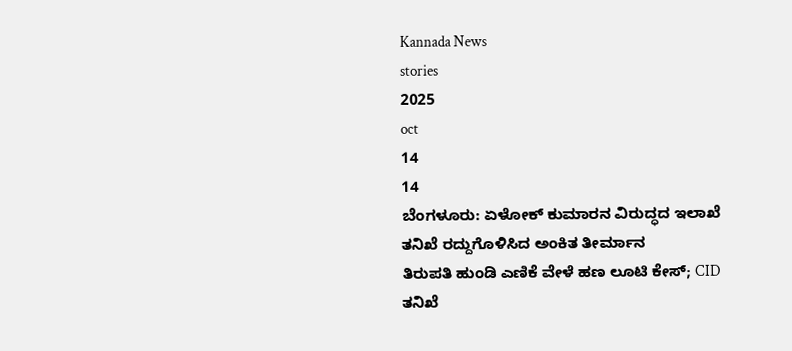Kannada News
stories
2025
oct
14
14
ಬೆಂಗಳೂರು: ಏಳೋಕ್ ಕುಮಾರನ ವಿರುದ್ಧದ ಇಲಾಖೆ ತನಿಖೆ ರದ್ದುಗೊಳಿಸಿದ ಅಂಕಿತ ತೀರ್ಮಾನ
ತಿರುಪತಿ ಹುಂಡಿ ಎಣಿಕೆ ವೇಳೆ ಹಣ ಲೂಟಿ ಕೇಸ್; CID ತನಿಖೆ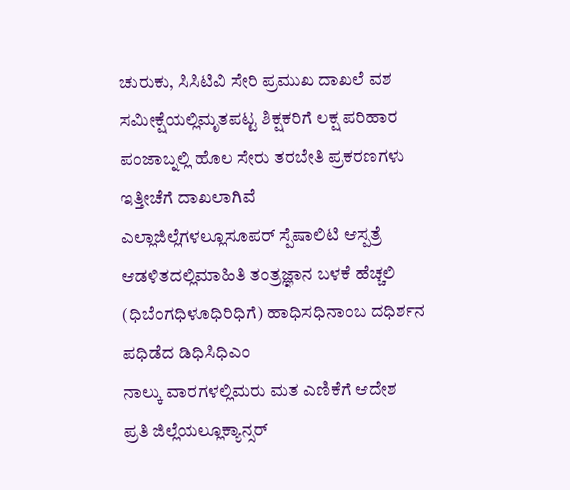ಚುರುಕು, ಸಿಸಿಟಿವಿ ಸೇರಿ ಪ್ರಮುಖ ದಾಖಲೆ ವಶ
ಸಮೀಕ್ಷೆಯಲ್ಲಿಮೃತಪಟ್ಟ ಶಿಕ್ಷಕರಿಗೆ ಲಕ್ಷ ಪರಿಹಾರ
ಪಂಜಾಬ್ನಲ್ಲಿ ಹೊಲ ಸೇರು ತರಬೇತಿ ಪ್ರಕರಣಗಳು ಇತ್ತೀಚೆಗೆ ದಾಖಲಾಗಿವೆ
ಎಲ್ಲಾಜಿಲ್ಲೆಗಳಲ್ಲೂಸೂಪರ್ ಸ್ಪೆಷಾಲಿಟಿ ಆಸ್ಪತ್ರೆ
ಆಡಳಿತದಲ್ಲಿಮಾಹಿತಿ ತಂತ್ರಜ್ಞಾನ ಬಳಕೆ ಹೆಚ್ಚಲಿ
(ಧಿಬೆಂಗಧಿಳೂಧಿರಿಧಿಗೆ) ಹಾಧಿಸಧಿನಾಂಬ ದಧಿರ್ಶನ ಪಧಿಡೆದ ಡಿಧಿಸಿಧಿಎಂ
ನಾಲ್ಕು ವಾರಗಳಲ್ಲಿಮರು ಮತ ಎಣಿಕೆಗೆ ಆದೇಶ
ಪ್ರತಿ ಜಿಲ್ಲೆಯಲ್ಲೂಕ್ಯಾನ್ಸರ್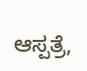ಆಸ್ಪತ್ರೆ,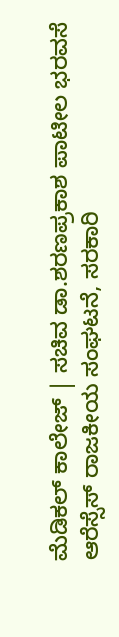ಮೆಡಿಕಲ್ ಕಾಲೇಜ್ | ಸಚಿವ ಡಾ.ಶರಣಪ್ರಕಾಶ ಪಾಟೀಲ ಭರವಸೆ
ಆರೆಸ್ಸೆಸ್ ರಾಜಕೀಯ ಸಂಘಟನೆ, ಸರಕಾರಿ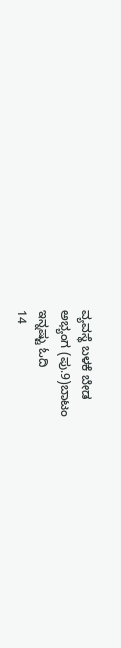ವ್ಯವಸ್ಥೆ ಬಳಕೆ ಬೇಡ
ಅಭ್ಯಂಗ (ಪು.9)ಬಾಟಂ
ಇನ್ನಷ್ಟು ಓದಿ
14